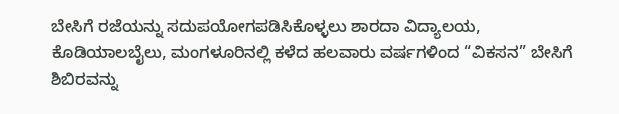ಬೇಸಿಗೆ ರಜೆಯನ್ನು ಸದುಪಯೋಗಪಡಿಸಿಕೊಳ್ಳಲು ಶಾರದಾ ವಿದ್ಯಾಲಯ, ಕೊಡಿಯಾಲಬೈಲು, ಮಂಗಳೂರಿನಲ್ಲಿ ಕಳೆದ ಹಲವಾರು ವರ್ಷಗಳಿಂದ “ವಿಕಸನ” ಬೇಸಿಗೆ ಶಿಬಿರವನ್ನು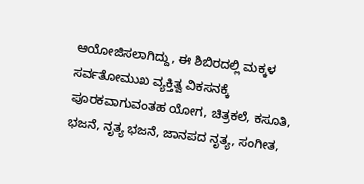ಆಯೋಜಿಸಲಾಗಿದ್ದು, ಈ ಶಿಬಿರದಲ್ಲಿ ಮಕ್ಕಳ ಸರ್ವತೋಮುಖ ವ್ಯಕ್ತಿತ್ವ ವಿಕಸನಕ್ಕೆ ಪೂರಕವಾಗುವಂತಹ ಯೋಗ, ಚಿತ್ರಕಲೆ, ಕಸೂತಿ, ಭಜನೆ, ನೃತ್ಯ ಭಜನೆ, ಜಾನಪದ ನೃತ್ಯ, ಸಂಗೀತ,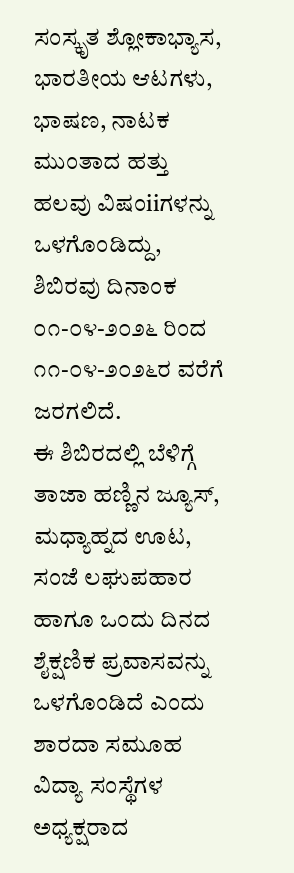ಸಂಸ್ಕೃತ ಶ್ಲೋಕಾಭ್ಯಾಸ, ಭಾರತೀಯ ಆಟಗಳು, ಭಾಷಣ, ನಾಟಕ ಮುಂತಾದ ಹತ್ತು ಹಲವು ವಿಷಂiiಗಳನ್ನು ಒಳಗೊಂಡಿದ್ದು, ಶಿಬಿರವು ದಿನಾಂಕ ೦೧-೦೪-೨೦೨೬ ರಿಂದ ೧೧-೦೪-೨೦೨೬ರ ವರೆಗೆ ಜರಗಲಿದೆ.
ಈ ಶಿಬಿರದಲ್ಲಿ ಬೆಳಿಗ್ಗೆ ತಾಜಾ ಹಣ್ಣಿನ ಜ್ಯೂಸ್, ಮಧ್ಯಾಹ್ನದ ಊಟ, ಸಂಜೆ ಲಘುಪಹಾರ ಹಾಗೂ ಒಂದು ದಿನದ ಶೈಕ್ಷಣಿಕ ಪ್ರವಾಸವನ್ನು ಒಳಗೊಂಡಿದೆ ಎಂದು ಶಾರದಾ ಸಮೂಹ ವಿದ್ಯಾ ಸಂಸ್ಥೆಗಳ ಅಧ್ಯಕ್ಷರಾದ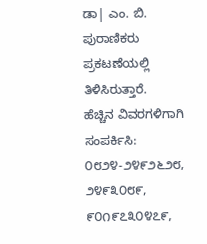ಡಾ| ಎಂ. ಬಿ. ಪುರಾಣಿಕರು ಪ್ರಕಟಣೆಯಲ್ಲಿ ತಿಳಿಸಿರುತ್ತಾರೆ.
ಹೆಚ್ಚಿನ ವಿವರಗಳಿಗಾಗಿ ಸಂಪರ್ಕಿಸಿ: ೦೮೨೪-೨೪೯೨೬೨೮, ೨೪೯೩೦೮೯, ೯೦೧೯೭೩೦೪೭೯,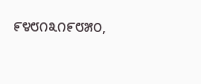೯೪೮೧೩೧೯೮೫೦,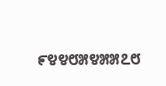೯೪೪೮೫೪೫೫೭೮